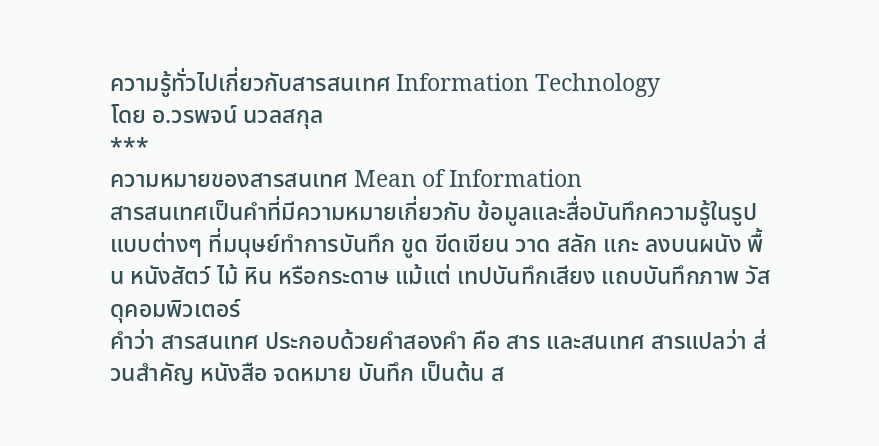ความรู้ทั่วไปเกี่ยวกับสารสนเทศ Information Technology
โดย อ.วรพจน์ นวลสกุล
***
ความหมายของสารสนเทศ Mean of Information
สารสนเทศเป็นคำที่มีความหมายเกี่ยวกับ ข้อมูลและสื่อบันทึกความรู้ในรูปแบบต่างๆ ที่มนุษย์ทำการบันทึก ขูด ขีดเขียน วาด สลัก แกะ ลงบนผนัง พื้น หนังสัตว์ ไม้ หิน หรือกระดาษ แม้แต่ เทปบันทึกเสียง แถบบันทึกภาพ วัสดุคอมพิวเตอร์
คำว่า สารสนเทศ ประกอบด้วยคำสองคำ คือ สาร และสนเทศ สารแปลว่า ส่วนสำคัญ หนังสือ จดหมาย บันทึก เป็นต้น ส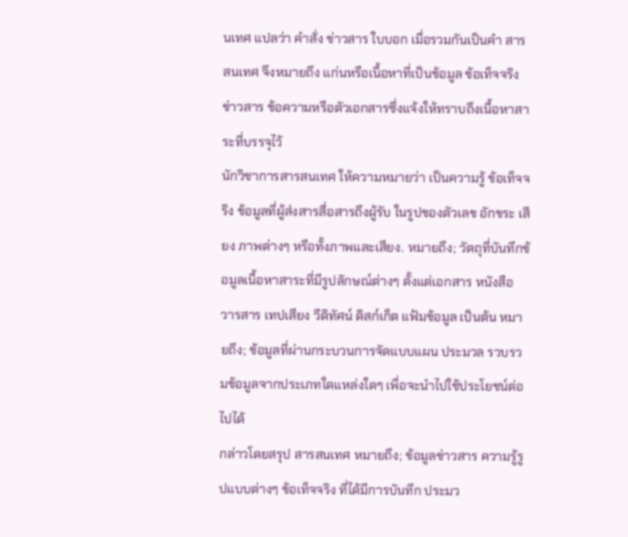นเทศ แปลว่า คำสั่ง ข่าวสาร ใบบอก เมื่อรวมกันเป็นคำ สารสนเทศ จึงหมายถึง แก่นหรือเนื้อหาที่เป็นข้อมูล ข้อเท็จจริง ข่าวสาร ข้อความหรือตัวเอกสารซึ่งแจ้งให้ทราบถึงเนื้อหาสาระที่บรรจุไว้
นักวิชาการสารสนเทศ ให้ความหมายว่า เป็นความรู้ ข้อเท็จจริง ข้อมูลที่ผู้ส่งสารสื่อสารถึงผู้รับ ในรูปของตัวเลข อักขระ เสียง ภาพต่างๆ หรือทั้งภาพและเสียง. หมายถึง; วัตถุที่บันทึกข้อมูลเนื้อหาสาระที่มีรูปลักษณ์ต่างๆ ตั้งแต่เอกสาร หนังสือ วารสาร เทปเสียง วีดิทัศน์ ดิสก์เก็ต แฟ้มข้อมูล เป็นต้น หมายถึง; ข้อมูลที่ผ่านกระบวนการจัดแบบแผน ประมวล รวบรวมข้อมูลจากประเภทใดแหล่งใดๆ เพื่อจะนำไปใช้ประโยชน์ต่อไปได้
กล่าวโดยสรุป สารสนเทศ หมายถึง; ข้อมูลข่าวสาร ความรู้รูปแบบต่างๆ ข้อเท็จจริง ที่ได้มีการบันทึก ประมว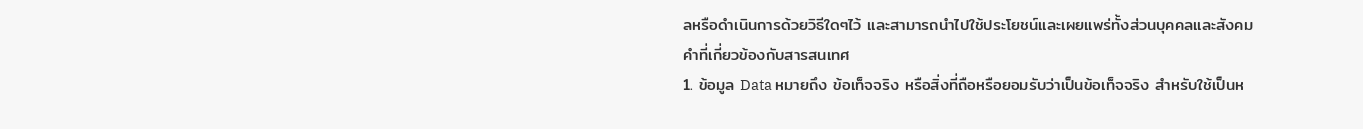ลหรือดำเนินการด้วยวิธีใดๆไว้ และสามารถนำไปใช้ประโยชน์และเผยแพร่ทั้งส่วนบุคคลและสังคม
คำที่เกี่ยวข้องกับสารสนเทศ
1. ข้อมูล Data หมายถึง ข้อเท็จจริง หรือสิ่งที่ถือหรือยอมรับว่าเป็นข้อเท็จจริง สำหรับใช้เป็นห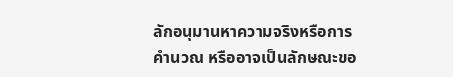ลักอนุมานหาความจริงหรือการคำนวณ หรืออาจเป็นลักษณะขอ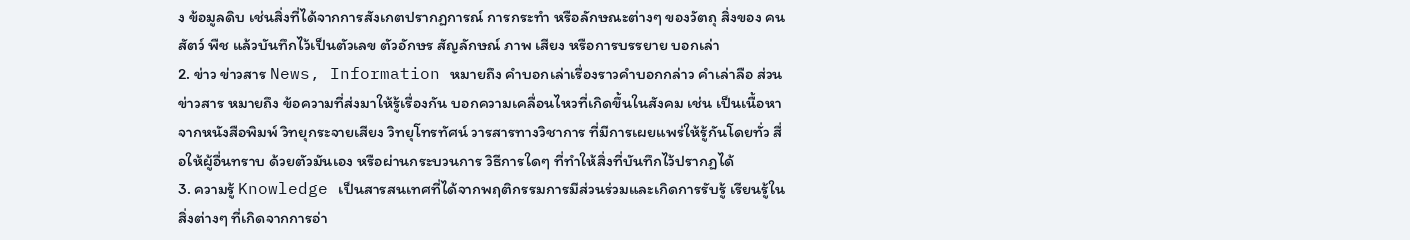ง ข้อมูลดิบ เช่นสิ่งที่ได้จากการสังเกตปรากฏการณ์ การกระทำ หรือลักษณะต่างๆ ของวัตถุ สิ่งของ คน สัตว์ พืช แล้วบันทึกไว้เป็นตัวเลข ตัวอักษร สัญลักษณ์ ภาพ เสียง หรือการบรรยาย บอกเล่า
2. ข่าว ข่าวสาร News, Information หมายถึง คำบอกเล่าเรื่องราวคำบอกกล่าว คำเล่าลือ ส่วนข่าวสาร หมายถึง ข้อความที่ส่งมาให้รู้เรื่องกัน บอกความเคลื่อนไหวที่เกิดขึ้นในสังคม เช่น เป็นเนื้อหาจากหนังสือพิมพ์ วิทยุกระจายเสียง วิทยุโทรทัศน์ วารสารทางวิชาการ ที่มีการเผยแพร่ให้รู้กันโดยทั่ว สื่อให้ผู้อื่นทราบ ด้วยตัวมันเอง หรือผ่านกระบวนการ วิธีการใดๆ ที่ทำให้สิ่งที่บันทึกไว้ปรากฏได้
3. ความรู้ Knowledge เป็นสารสนเทศที่ได้จากพฤติกรรมการมีส่วนร่วมและเกิดการรับรู้ เรียนรู้ในสิ่งต่างๆ ที่เกิดจากการอ่า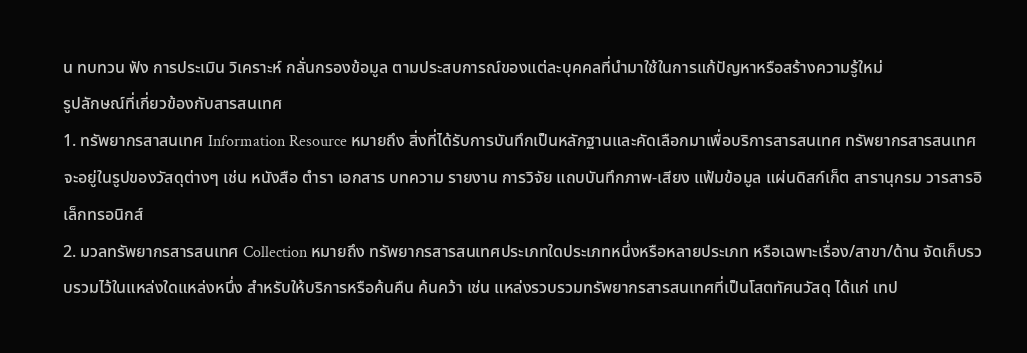น ทบทวน ฟัง การประเมิน วิเคราะห์ กลั่นกรองข้อมูล ตามประสบการณ์ของแต่ละบุคคลที่นำมาใช้ในการแก้ปัญหาหรือสร้างความรู้ใหม่
รูปลักษณ์ที่เกี่ยวข้องกับสารสนเทศ
1. ทรัพยากรสาสนเทศ Information Resource หมายถึง สิ่งที่ได้รับการบันทึกเป็นหลักฐานและคัดเลือกมาเพื่อบริการสารสนเทศ ทรัพยากรสารสนเทศจะอยู่ในรูปของวัสดุต่างๆ เช่น หนังสือ ตำรา เอกสาร บทความ รายงาน การวิจัย แถบบันทึกภาพ-เสียง แฟ้มข้อมูล แผ่นดิสก์เก็ต สารานุกรม วารสารอิเล็กทรอนิกส์
2. มวลทรัพยากรสารสนเทศ Collection หมายถึง ทรัพยากรสารสนเทศประเภทใดประเภทหนึ่งหรือหลายประเภท หรือเฉพาะเรื่อง/สาขา/ด้าน จัดเก็บรวบรวมไว้ในแหล่งใดแหล่งหนึ่ง สำหรับให้บริการหรือค้นคืน ค้นคว้า เช่น แหล่งรวบรวมทรัพยากรสารสนเทศที่เป็นโสตทัศนวัสดุ ได้แก่ เทป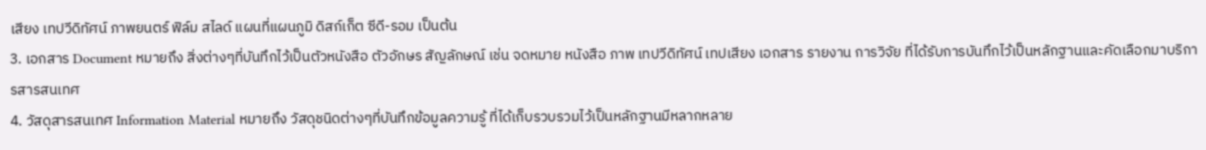เสียง เทปวีดิทัศน์ ภาพยนตร์ ฟิล์ม สไลด์ แผนที่แผนภูมิ ดิสก์เก็ต ซีดี-รอม เป็นต้น
3. เอกสาร Document หมายถึง สิ่งต่างๆที่บันทึกไว้เป็นตัวหนังสือ ตัวอักษร สัญลักษณ์ เช่น จดหมาย หนังสือ ภาพ เทปวีดิทัศน์ เทปเสียง เอกสาร รายงาน การวิจัย ที่ได้รับการบันทึกไว้เป็นหลักฐานและคัดเลือกมาบริการสารสนเทศ
4. วัสดุสารสนเทศ Information Material หมายถึง วัสดุชนิดต่างๆที่บันทึกข้อมูลความรู้ ที่ได้เก็บรวบรวมไว้เป็นหลักฐานมีหลากหลาย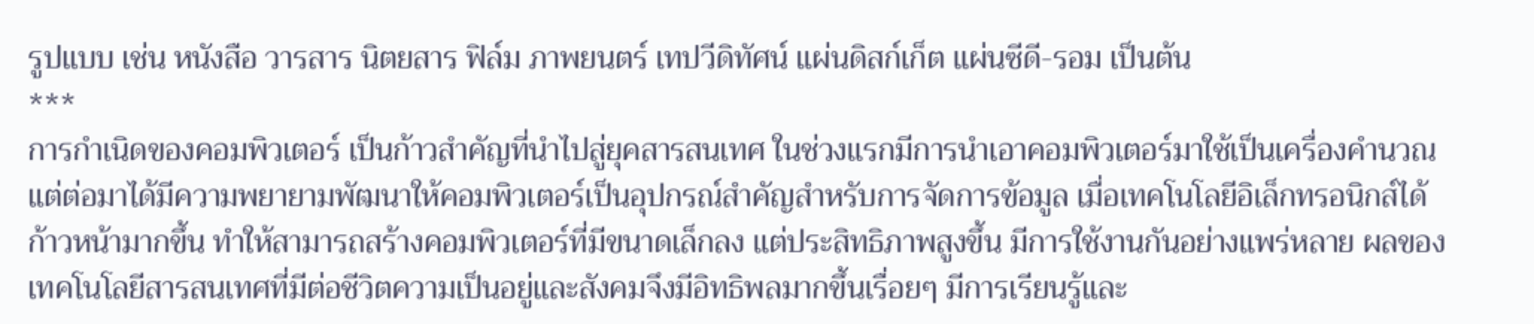รูปแบบ เช่น หนังสือ วารสาร นิตยสาร ฟิล์ม ภาพยนตร์ เทปวีดิทัศน์ แผ่นดิสก์เก็ต แผ่นซีดี-รอม เป็นต้น
***
การกำเนิดของคอมพิวเตอร์ เป็นก้าวสำคัญที่นำไปสู่ยุคสารสนเทศ ในช่วงแรกมีการนำเอาคอมพิวเตอร์มาใช้เป็นเครื่องคำนวณ แต่ต่อมาได้มีความพยายามพัฒนาให้คอมพิวเตอร์เป็นอุปกรณ์สำคัญสำหรับการจัดการข้อมูล เมื่อเทคโนโลยีอิเล็กทรอนิกส์ได้ก้าวหน้ามากขึ้น ทำให้สามารถสร้างคอมพิวเตอร์ที่มีขนาดเล็กลง แต่ประสิทธิภาพสูงขึ้น มีการใช้งานกันอย่างแพร่หลาย ผลของเทคโนโลยีสารสนเทศที่มีต่อชีวิตความเป็นอยู่และสังคมจึงมีอิทธิพลมากขึ้นเรื่อยๆ มีการเรียนรู้และ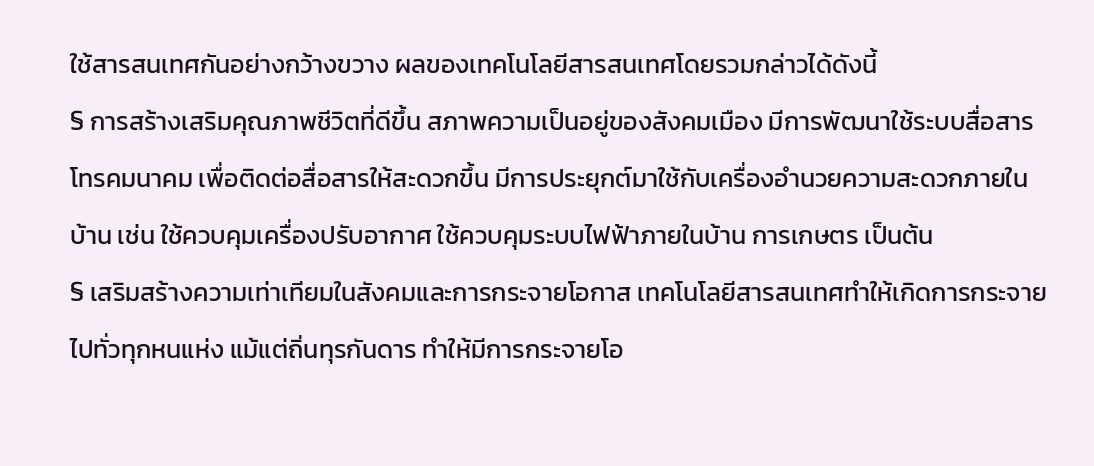ใช้สารสนเทศกันอย่างกว้างขวาง ผลของเทคโนโลยีสารสนเทศโดยรวมกล่าวได้ดังนี้
§ การสร้างเสริมคุณภาพชีวิตที่ดีขึ้น สภาพความเป็นอยู่ของสังคมเมือง มีการพัฒนาใช้ระบบสื่อสารโทรคมนาคม เพื่อติดต่อสื่อสารให้สะดวกขึ้น มีการประยุกต์มาใช้กับเครื่องอำนวยความสะดวกภายในบ้าน เช่น ใช้ควบคุมเครื่องปรับอากาศ ใช้ควบคุมระบบไฟฟ้าภายในบ้าน การเกษตร เป็นต้น
§ เสริมสร้างความเท่าเทียมในสังคมและการกระจายโอกาส เทคโนโลยีสารสนเทศทำให้เกิดการกระจายไปทั่วทุกหนแห่ง แม้แต่ถิ่นทุรกันดาร ทำให้มีการกระจายโอ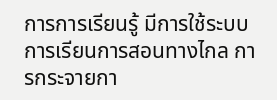การการเรียนรู้ มีการใช้ระบบการเรียนการสอนทางไกล การกระจายกา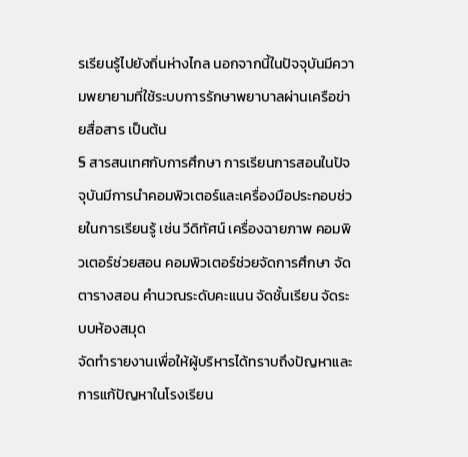รเรียนรู้ไปยังถิ่นห่างไกล นอกจากนี้ในปัจจุบันมีความพยายามที่ใช้ระบบการรักษาพยาบาลผ่านเครือข่ายสื่อสาร เป็นต้น
§ สารสนเทศกับการศึกษา การเรียนการสอนในปัจจุบันมีการนำคอมพิวเตอร์และเครื่องมือประกอบช่วยในการเรียนรู้ เช่น วีดิทัศน์ เครื่องฉายภาพ คอมพิวเตอร์ช่วยสอน คอมพิวเตอร์ช่วยจัดการศึกษา จัดตารางสอน คำนวณระดับคะแนน จัดชั้นเรียน จัดระบบห้องสมุด
จัดทำรายงานเพื่อให้ผู้บริหารได้ทราบถึงปัญหาและการแก้ปัญหาในโรงเรียน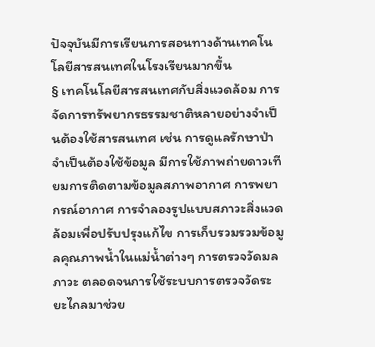ปัจจุบันมีการเรียนการสอนทางด้านเทคโนโลยีสารสนเทศในโรงเรียนมากขึ้น
§ เทคโนโลยีสารสนเทศกับสิ่งแวดล้อม การจัดการทรัพยากรธรรมชาติหลายอย่างจำเป็นต้องใช้สารสนเทศ เช่น การดูแลรักษาป่า จำเป็นต้องใช้ข้อมูล มีการใช้ภาพถ่ายดาวเทียมการติดตามข้อมูลสภาพอากาศ การพยากรณ์อากาศ การจำลองรูปแบบสภาวะสิ่งแวดล้อมเพื่อปรับปรุงแก้ไข การเก็บรวมรวมข้อมูลคุณภาพน้ำในแม่น้ำต่างๆ การตรวจวัดมลภาวะ ตลอดจนการใช้ระบบการตรวจวัดระยะไกลมาช่วย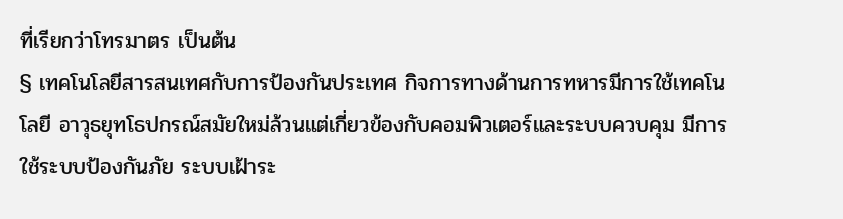ที่เรียกว่าโทรมาตร เป็นต้น
§ เทคโนโลยีสารสนเทศกับการป้องกันประเทศ กิจการทางด้านการทหารมีการใช้เทคโนโลยี อาวุธยุทโธปกรณ์สมัยใหม่ล้วนแต่เกี่ยวข้องกับคอมพิวเตอร์และระบบควบคุม มีการใช้ระบบป้องกันภัย ระบบเฝ้าระ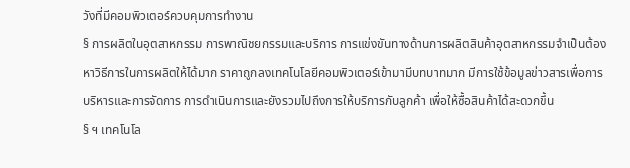วังที่มีคอมพิวเตอร์ควบคุมการทำงาน
§ การผลิตในอุตสาหกรรม การพาณิชยกรรมและบริการ การแข่งขันทางด้านการผลิตสินค้าอุตสาหกรรมจำเป็นต้องหาวิธีการในการผลิตให้ได้มาก ราคาถูกลงเทคโนโลยีคอมพิวเตอร์เข้ามามีบทบาทมาก มีการใช้ข้อมูลข่าวสารเพื่อการบริหารและการจัดการ การดำเนินการและยังรวมไปถึงการให้บริการกับลูกค้า เพื่อให้ซื้อสินค้าได้สะดวกขึ้น
§ ฯ เทคโนโล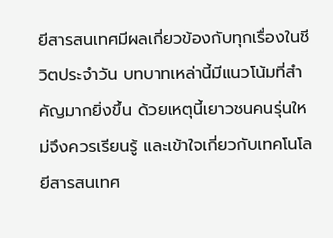ยีสารสนเทศมีผลเกี่ยวข้องกับทุกเรื่องในชีวิตประจำวัน บทบาทเหล่านี้มีแนวโน้มที่สำคัญมากยิ่งขึ้น ด้วยเหตุนี้เยาวชนคนรุ่นใหม่จึงควรเรียนรู้ และเข้าใจเกี่ยวกับเทคโนโลยีสารสนเทศ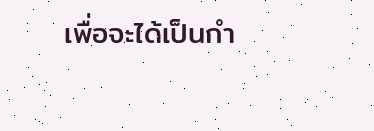เพื่อจะได้เป็นกำ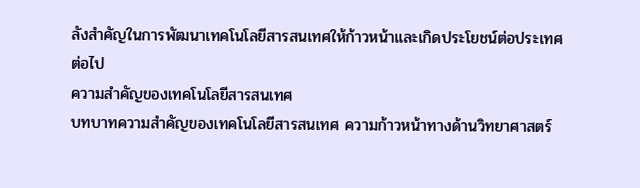ลังสำคัญในการพัฒนาเทคโนโลยีสารสนเทศให้ก้าวหน้าและเกิดประโยชน์ต่อประเทศต่อไป
ความสำคัญของเทคโนโลยีสารสนเทศ
บทบาทความสำคัญของเทคโนโลยีสารสนเทศ ความก้าวหน้าทางด้านวิทยาศาสตร์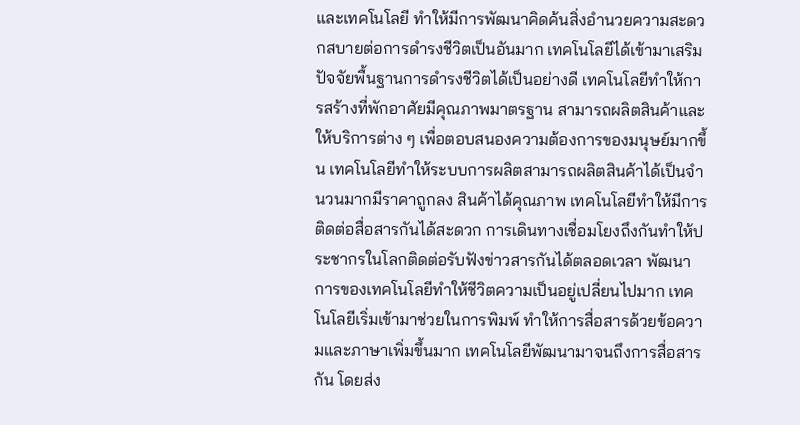และเทคโนโลยี ทำให้มีการพัฒนาคิดค้นสิ่งอำนวยความสะดวกสบายต่อการดำรงชีวิตเป็นอันมาก เทคโนโลยีได้เข้ามาเสริมปัจจัยพื้นฐานการดำรงชีวิตได้เป็นอย่างดี เทคโนโลยีทำให้การสร้างที่พักอาศัยมีคุณภาพมาตรฐาน สามารถผลิตสินค้าและให้บริการต่าง ๆ เพื่อตอบสนองความต้องการของมนุษย์มากขึ้น เทคโนโลยีทำให้ระบบการผลิตสามารถผลิตสินค้าได้เป็นจำนวนมากมีราคาถูกลง สินค้าได้คุณภาพ เทคโนโลยีทำให้มีการติดต่อสื่อสารกันได้สะดวก การเดินทางเชื่อมโยงถึงกันทำให้ประชากรในโลกติดต่อรับฟังข่าวสารกันได้ตลอดเวลา พัฒนาการของเทคโนโลยีทำให้ชีวิตความเป็นอยู่เปลี่ยนไปมาก เทคโนโลยีเริ่มเข้ามาช่วยในการพิมพ์ ทำให้การสื่อสารด้วยข้อความและภาษาเพิ่มขึ้นมาก เทคโนโลยีพัฒนามาจนถึงการสื่อสารกัน โดยส่ง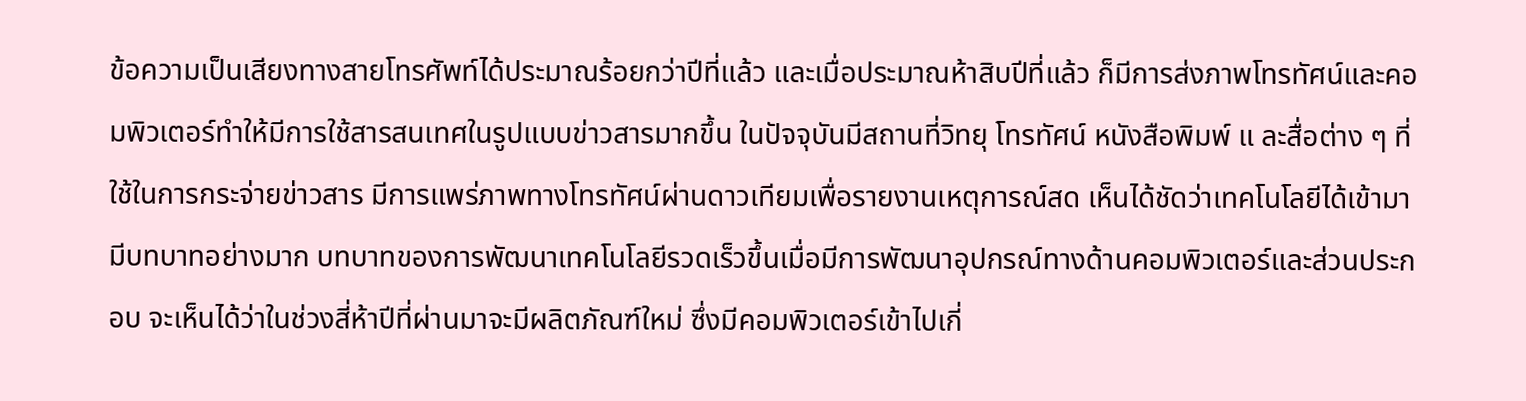ข้อความเป็นเสียงทางสายโทรศัพท์ได้ประมาณร้อยกว่าปีที่แล้ว และเมื่อประมาณห้าสิบปีที่แล้ว ก็มีการส่งภาพโทรทัศน์และคอมพิวเตอร์ทำให้มีการใช้สารสนเทศในรูปแบบข่าวสารมากขึ้น ในปัจจุบันมีสถานที่วิทยุ โทรทัศน์ หนังสือพิมพ์ แ ละสื่อต่าง ๆ ที่ใช้ในการกระจ่ายข่าวสาร มีการแพร่ภาพทางโทรทัศน์ผ่านดาวเทียมเพื่อรายงานเหตุการณ์สด เห็นได้ชัดว่าเทคโนโลยีได้เข้ามามีบทบาทอย่างมาก บทบาทของการพัฒนาเทคโนโลยีรวดเร็วขึ้นเมื่อมีการพัฒนาอุปกรณ์ทางด้านคอมพิวเตอร์และส่วนประกอบ จะเห็นได้ว่าในช่วงสี่ห้าปีที่ผ่านมาจะมีผลิตภัณฑ์ใหม่ ซึ่งมีคอมพิวเตอร์เข้าไปเกี่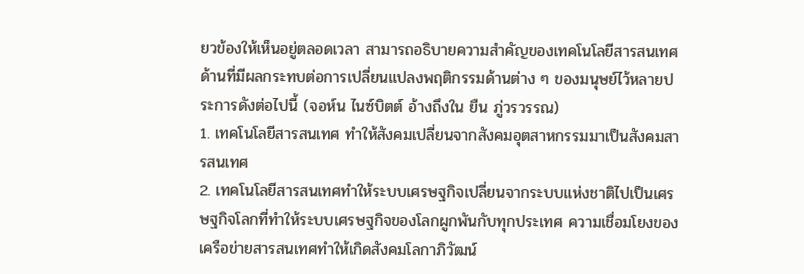ยวข้องให้เห็นอยู่ตลอดเวลา สามารถอธิบายความสำคัญของเทคโนโลยีสารสนเทศด้านที่มีผลกระทบต่อการเปลี่ยนแปลงพฤติกรรมด้านต่าง ๆ ของมนุษย์ไว้หลายประการดังต่อไปนี้ (จอห์น ไนซ์บิตต์ อ้างถึงใน ยืน ภู่วรวรรณ)
1. เทคโนโลยีสารสนเทศ ทำให้สังคมเปลี่ยนจากสังคมอุตสาหกรรมมาเป็นสังคมสารสนเทศ
2. เทคโนโลยีสารสนเทศทำให้ระบบเศรษฐกิจเปลี่ยนจากระบบแห่งชาติไปเป็นเศรษฐกิจโลกที่ทำให้ระบบเศรษฐกิจของโลกผูกพันกับทุกประเทศ ความเชื่อมโยงของเครือข่ายสารสนเทศทำให้เกิดสังคมโลกาภิวัฒน์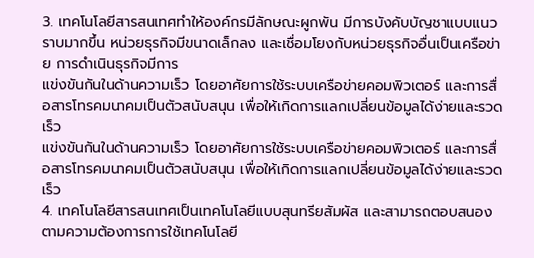3. เทคโนโลยีสารสนเทศทำให้องค์กรมีลักษณะผูกพัน มีการบังคับบัญชาแบบแนวราบมากขึ้น หน่วยธุรกิจมีขนาดเล็กลง และเชื่อมโยงกับหน่วยธุรกิจอื่นเป็นเครือข่าย การดำเนินธุรกิจมีการ
แข่งขันกันในด้านความเร็ว โดยอาศัยการใช้ระบบเครือข่ายคอมพิวเตอร์ และการสื่อสารโทรคมนาคมเป็นตัวสนับสนุน เพื่อให้เกิดการแลกเปลี่ยนข้อมูลได้ง่ายและรวดเร็ว
แข่งขันกันในด้านความเร็ว โดยอาศัยการใช้ระบบเครือข่ายคอมพิวเตอร์ และการสื่อสารโทรคมนาคมเป็นตัวสนับสนุน เพื่อให้เกิดการแลกเปลี่ยนข้อมูลได้ง่ายและรวดเร็ว
4. เทคโนโลยีสารสนเทศเป็นเทคโนโลยีแบบสุนทรียสัมผัส และสามารถตอบสนองตามความต้องการการใช้เทคโนโลยี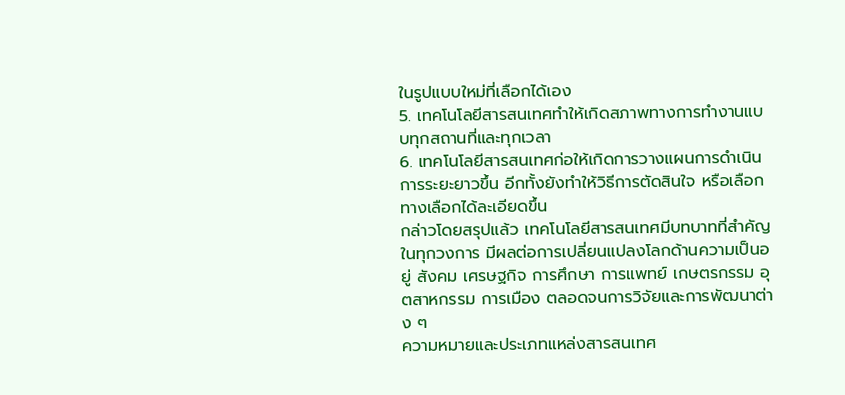ในรูปแบบใหม่ที่เลือกได้เอง
5. เทคโนโลยีสารสนเทศทำให้เกิดสภาพทางการทำงานแบบทุกสถานที่และทุกเวลา
6. เทคโนโลยีสารสนเทศก่อให้เกิดการวางแผนการดำเนินการระยะยาวขึ้น อีกทั้งยังทำให้วิธีการตัดสินใจ หรือเลือกทางเลือกได้ละเอียดขึ้น
กล่าวโดยสรุปแล้ว เทคโนโลยีสารสนเทศมีบทบาทที่สำคัญในทุกวงการ มีผลต่อการเปลี่ยนแปลงโลกด้านความเป็นอยู่ สังคม เศรษฐกิจ การศึกษา การแพทย์ เกษตรกรรม อุตสาหกรรม การเมือง ตลอดจนการวิจัยและการพัฒนาต่าง ๆ
ความหมายและประเภทแหล่งสารสนเทศ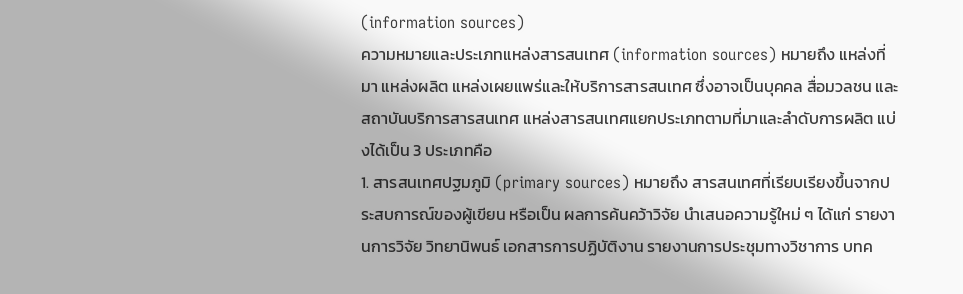(information sources)
ความหมายและประเภทแหล่งสารสนเทศ (information sources) หมายถึง แหล่งที่มา แหล่งผลิต แหล่งเผยแพร่และให้บริการสารสนเทศ ซึ่งอาจเป็นบุคคล สื่อมวลชน และสถาบันบริการสารสนเทศ แหล่งสารสนเทศแยกประเภทตามที่มาและลำดับการผลิต แบ่งได้เป็น 3 ประเภทคือ
1. สารสนเทศปฐมภูมิ (primary sources) หมายถึง สารสนเทศที่เรียบเรียงขึ้นจากประสบการณ์ของผู้เขียน หรือเป็น ผลการค้นคว้าวิจัย นำเสนอความรู้ใหม่ ๆ ได้แก่ รายงานการวิจัย วิทยานิพนธ์ เอกสารการปฏิบัติงาน รายงานการประชุมทางวิชาการ บทค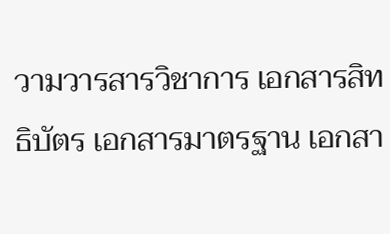วามวารสารวิชาการ เอกสารสิทธิบัตร เอกสารมาตรฐาน เอกสา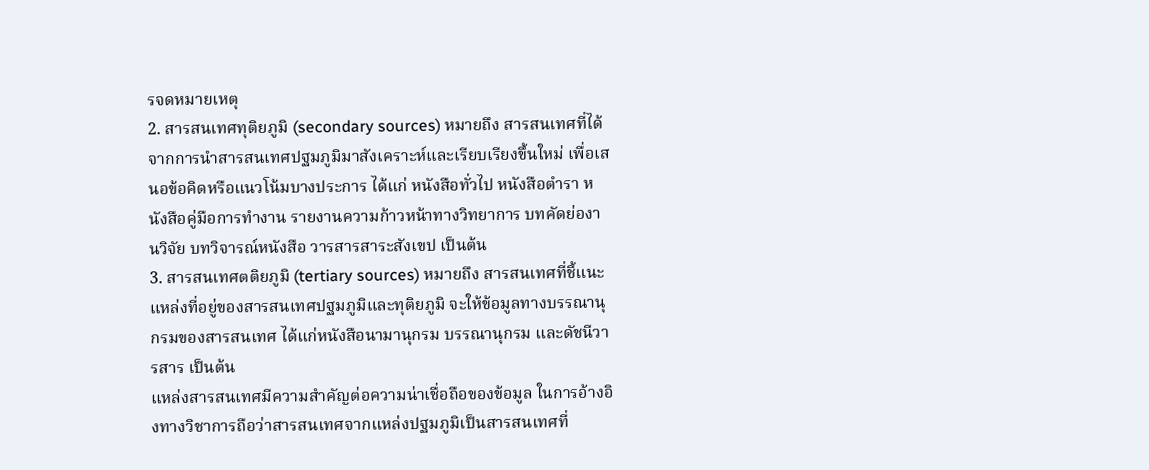รจดหมายเหตุ
2. สารสนเทศทุติยภูมิ (secondary sources) หมายถึง สารสนเทศที่ได้จากการนำสารสนเทศปฐมภูมิมาสังเคราะห์และเรียบเรียงขึ้นใหม่ เพื่อเสนอข้อคิดหรือแนวโน้มบางประการ ได้แก่ หนังสือทั่วไป หนังสือตำรา หนังสือคู่มือการทำงาน รายงานความก้าวหน้าทางวิทยาการ บทคัดย่องานวิจัย บทวิจารณ์หนังสือ วารสารสาระสังเขป เป็นต้น
3. สารสนเทศตติยภูมิ (tertiary sources) หมายถึง สารสนเทศที่ชี้แนะแหล่งที่อยู่ของสารสนเทศปฐมภูมิและทุติยภูมิ จะให้ข้อมูลทางบรรณานุกรมของสารสนเทศ ได้แก่หนังสือนามานุกรม บรรณานุกรม และดัชนีวารสาร เป็นต้น
แหล่งสารสนเทศมีความสำคัญต่อความน่าเชื่อถือของข้อมูล ในการอ้างอิงทางวิชาการถือว่าสารสนเทศจากแหล่งปฐมภูมิเป็นสารสนเทศที่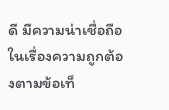ดี มีความน่าเชื่อถือในเรื่องความถูกต้องตามข้อเท็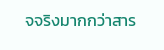จจริงมากกว่าสาร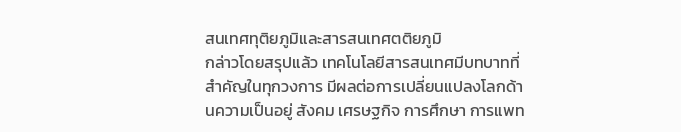สนเทศทุติยภูมิและสารสนเทศตติยภูมิ
กล่าวโดยสรุปแล้ว เทคโนโลยีสารสนเทศมีบทบาทที่สำคัญในทุกวงการ มีผลต่อการเปลี่ยนแปลงโลกด้านความเป็นอยู่ สังคม เศรษฐกิจ การศึกษา การแพท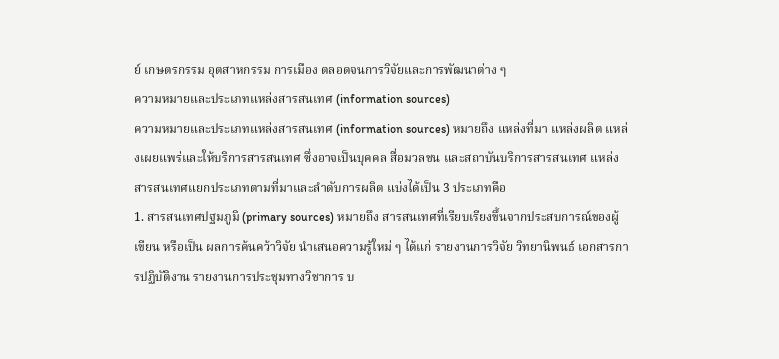ย์ เกษตรกรรม อุตสาหกรรม การเมือง ตลอดจนการวิจัยและการพัฒนาต่าง ๆ
ความหมายและประเภทแหล่งสารสนเทศ (information sources)
ความหมายและประเภทแหล่งสารสนเทศ (information sources) หมายถึง แหล่งที่มา แหล่งผลิต แหล่งเผยแพร่และให้บริการสารสนเทศ ซึ่งอาจเป็นบุคคล สื่อมวลชน และสถาบันบริการสารสนเทศ แหล่งสารสนเทศแยกประเภทตามที่มาและลำดับการผลิต แบ่งได้เป็น 3 ประเภทคือ
1. สารสนเทศปฐมภูมิ (primary sources) หมายถึง สารสนเทศที่เรียบเรียงขึ้นจากประสบการณ์ของผู้เขียน หรือเป็น ผลการค้นคว้าวิจัย นำเสนอความรู้ใหม่ ๆ ได้แก่ รายงานการวิจัย วิทยานิพนธ์ เอกสารการปฏิบัติงาน รายงานการประชุมทางวิชาการ บ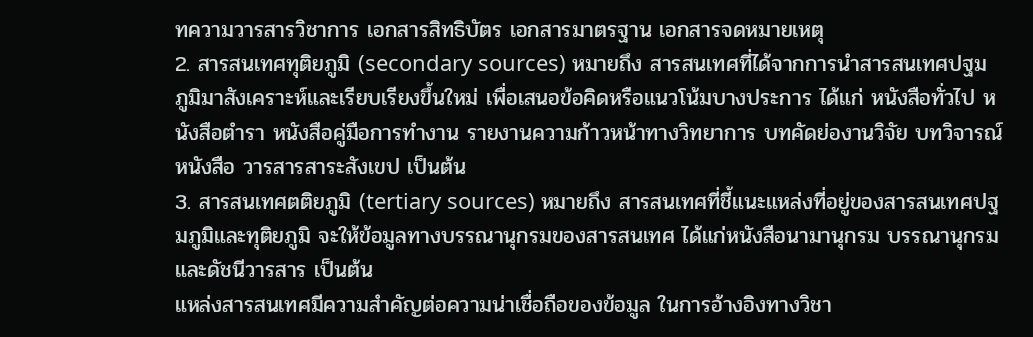ทความวารสารวิชาการ เอกสารสิทธิบัตร เอกสารมาตรฐาน เอกสารจดหมายเหตุ
2. สารสนเทศทุติยภูมิ (secondary sources) หมายถึง สารสนเทศที่ได้จากการนำสารสนเทศปฐมภูมิมาสังเคราะห์และเรียบเรียงขึ้นใหม่ เพื่อเสนอข้อคิดหรือแนวโน้มบางประการ ได้แก่ หนังสือทั่วไป หนังสือตำรา หนังสือคู่มือการทำงาน รายงานความก้าวหน้าทางวิทยาการ บทคัดย่องานวิจัย บทวิจารณ์หนังสือ วารสารสาระสังเขป เป็นต้น
3. สารสนเทศตติยภูมิ (tertiary sources) หมายถึง สารสนเทศที่ชี้แนะแหล่งที่อยู่ของสารสนเทศปฐมภูมิและทุติยภูมิ จะให้ข้อมูลทางบรรณานุกรมของสารสนเทศ ได้แก่หนังสือนามานุกรม บรรณานุกรม และดัชนีวารสาร เป็นต้น
แหล่งสารสนเทศมีความสำคัญต่อความน่าเชื่อถือของข้อมูล ในการอ้างอิงทางวิชา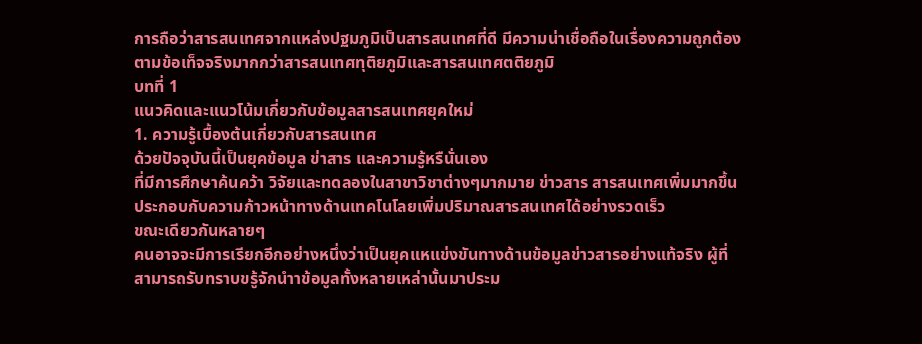การถือว่าสารสนเทศจากแหล่งปฐมภูมิเป็นสารสนเทศที่ดี มีความน่าเชื่อถือในเรื่องความถูกต้องตามข้อเท็จจริงมากกว่าสารสนเทศทุติยภูมิและสารสนเทศตติยภูมิ
บทที่ 1
แนวคิดและแนวโน้มเกี่ยวกับข้อมูลสารสนเทศยุคใหม่
1. ความรู้เบื้องต้นเกี่ยวกับสารสนเทศ
ด้วยปัจจุบันนี้เป็นยุคข้อมูล ข่าสาร และความรู้หรืนั่นเอง
ที่มีการศึกษาค้นคว้า วิจัยและทดลองในสาขาวิชาต่างๆมากมาย ข่าวสาร สารสนเทศเพิ่มมากขึ้น
ประกอบกับความก้าวหน้าทางด้านเทคโนโลยเพิ่มปริมาณสารสนเทศได้อย่างรวดเร็ว
ขณะเดียวกันหลายๆ
คนอาจจะมีการเรียกอีกอย่างหนึ่งว่าเป็นยุคแหแข่งขันทางด้านข้อมูลข่าวสารอย่างแท้จริง ผู้ที่สามารถรับทราบขรู้จักนำาข้อมูลทั้งหลายเหล่านั้นมาประม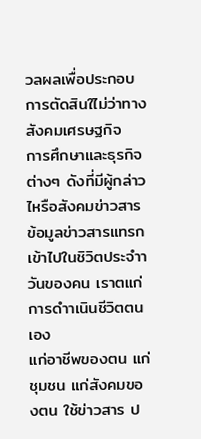วลผลเพื่อประกอบการตัดสินใไม่ว่าทางสังคมเศรษฐกิจ
การศึกษาและธุรกิจต่างๆ ดังที่มีผู้กล่าวไหรือสังคมข่าวสาร
ข้อมูลข่าวสารแทรกเข้าไปในชิวิตประจำาวันของคน เราตแก่การดำาเนินชีวิตตนเอง
แก่อาชีพของตน แก่ชุมชน แก่สังคมของตน ใช้ข่าวสาร ป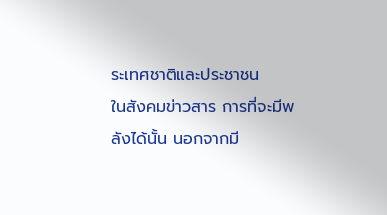ระเทศชาติและประชาชน
ในสังคมข่าวสาร การที่จะมีพลังได้นั้น นอกจากมี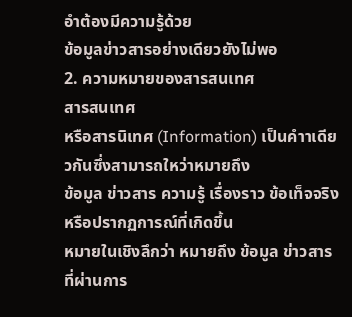อำต้องมีความรู้ด้วย
ข้อมูลข่าวสารอย่างเดียวยังไม่พอ
2. ความหมายของสารสนเทศ
สารสนเทศ
หรือสารนิเทศ (Information) เป็นคำาเดียวกันซึ่งสามารถใหว่าหมายถึง
ข้อมูล ข่าวสาร ความรู้ เรื่องราว ข้อเท็จจริงหรือปรากฏการณ์ที่เกิดขึ้น
หมายในเชิงลึกว่า หมายถึง ข้อมูล ข่าวสาร ที่ผ่านการ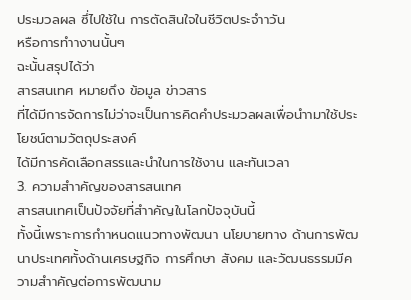ประมวลผล ซึ่ไปใช้ใน การตัดสินใจในชีวิตประจำาวัน
หรือการทำางานนั้นๆ
ฉะนั้นสรุปได้ว่า
สารสนเทศ หมายถึง ข้อมูล ข่าวสาร
ที่ได้มีการจัดการไม่ว่าจะเป็นการคิดคำประมวลผลเพื่อนำามาใช้ประโยชน์ตามวัตถุประสงค์
ได้มีการคัดเลือกสรรและนำในการใช้งาน และทันเวลา
3. ความสำาคัญของสารสนเทศ
สารสนเทศเป็นปัจจัยที่สำาคัญในโลกปัจจุบันนี้
ทั้งนี้เพราะการกำาหนดแนวทางพัฒนา นโยบายทาง ด้านการพัฒนาประเทศทั้งด้านเศรษฐกิจ การศึกษา สังคม และวัฒนธรรมมีความสำาคัญต่อการพัฒนาม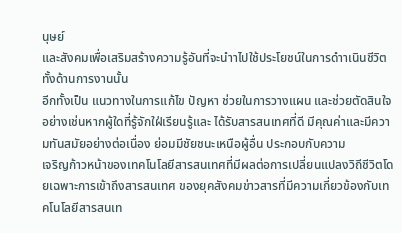นุษย์
และสังคมเพื่อเสริมสร้างความรู้อันที่จะนำาไปใช้ประโยชน์ในการดำาเนินชีวิตทั้งด้านการงานนั้น
อีกทั้งเป็น แนวทางในการแก้ไข ปัญหา ช่วยในการวางแผน และช่วยตัดสินใจ
อย่างเช่นหากผู้ใดที่รู้จักใฝ่เรียนรู้และ ได้รับสารสนเทศที่ดี มีคุณค่าและมีความทันสมัยอย่างต่อเนื่อง ย่อมมีชัยชนะเหนือผู้อื่น ประกอบกับความ
เจริญก้าวหน้าของเทคโนโลยีสารสนเทศที่มีผลต่อการเปลี่ยนแปลงวิถีชีวิตโดยเฉพาะการเข้าถึงสารสนเทศ ของยุคสังคมข่าวสารที่มีความเกี่ยวข้องกับเทคโนโลยีสารสนเท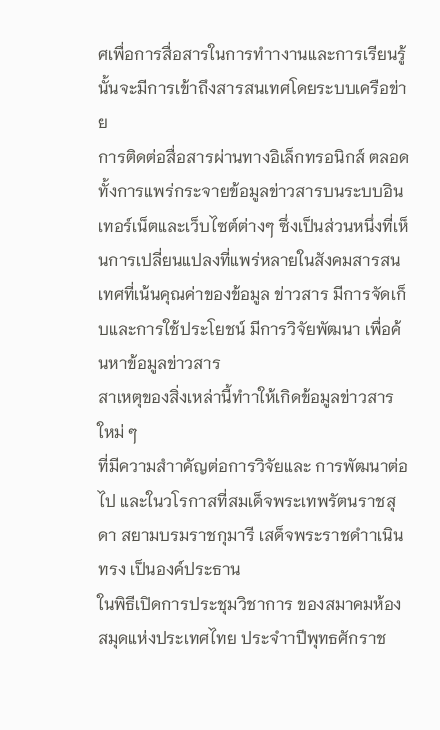ศเพื่อการสื่อสารในการทำางานและการเรียนรู้ นั้นจะมีการเข้าถึงสารสนเทศโดยระบบเครือข่าย
การติดต่อสื่อสารผ่านทางอิเล็กทรอนิกส์ ตลอดทั้งการแพร่กระจายข้อมูลข่าวสารบนระบบอินเทอร์เน็ตและเว็บไซต์ต่างๆ ซึ่งเป็นส่วนหนึ่งที่เห็นการเปลี่ยนแปลงที่แพร่หลายในสังคมสารสนเทศที่เน้นคุณค่าของข้อมูล ข่าวสาร มีการจัดเก็บและการใช้ประโยชน์ มีการวิจัยพัฒนา เพื่อค้นหาข้อมูลข่าวสาร
สาเหตุของสิ่งเหล่านี้ทำาให้เกิดข้อมูลข่าวสารใหม่ ๆ
ที่มีความสำาคัญต่อการวิจัยและ การพัฒนาต่อไป และในวโรกาสที่สมเด็จพระเทพรัตนราชสุดา สยามบรมราชกุมารี เสด็จพระราชดำาเนินทรง เป็นองค์ประธาน
ในพิธีเปิดการประชุมวิชาการ ของสมาคมห้องสมุดแห่งประเทศไทย ประจำาปีพุทธศักราช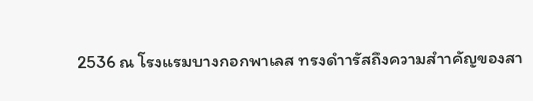2536 ณ โรงแรมบางกอกพาเลส ทรงดำารัสถึงความสำาคัญของสา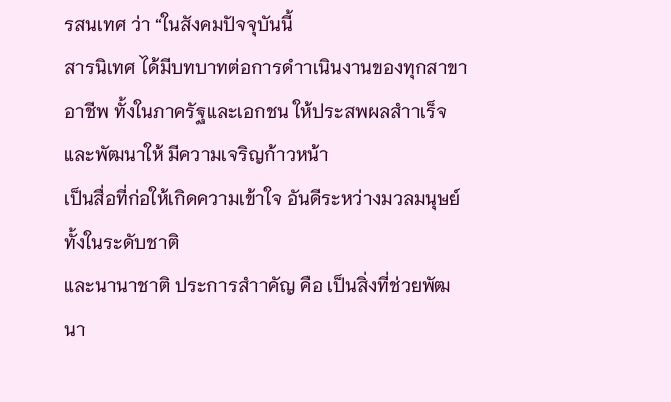รสนเทศ ว่า “ในสังคมปัจจุบันนี้
สารนิเทศ ได้มีบทบาทต่อการดำาเนินงานของทุกสาขาอาชีพ ทั้งในภาครัฐและเอกชน ให้ประสพผลสำาเร็จและพัฒนาให้ มีความเจริญก้าวหน้า
เป็นสื่อที่ก่อให้เกิดความเข้าใจ อันดีระหว่างมวลมนุษย์ทั้งในระดับชาติ
และนานาชาติ ประการสำาคัญ คือ เป็นสิ่งที่ช่วยพัฒนา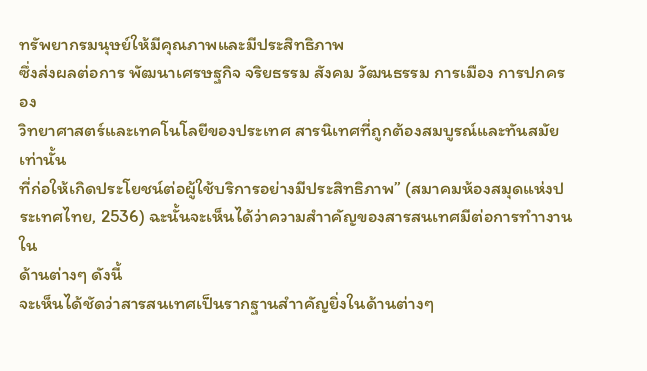ทรัพยากรมนุษย์ให้มีคุณภาพและมีประสิทธิภาพ
ซึ่งส่งผลต่อการ พัฒนาเศรษฐกิจ จริยธรรม สังคม วัฒนธรรม การเมือง การปกครอง
วิทยาศาสตร์และเทคโนโลยีของประเทศ สารนิเทศที่ถูกต้องสมบูรณ์และทันสมัยเท่านั้น
ที่ก่อให้เกิดประโยชน์ต่อผู้ใช้บริการอย่างมีประสิทธิภาพ” (สมาคมห้องสมุดแห่งประเทศไทย, 2536) ฉะนั้นจะเห็นได้ว่าความสำาคัญของสารสนเทศมีต่อการทำางานใน
ด้านต่างๆ ดังนี้
จะเห็นได้ชัดว่าสารสนเทศเป็นรากฐานสำาคัญยิ่งในด้านต่างๆ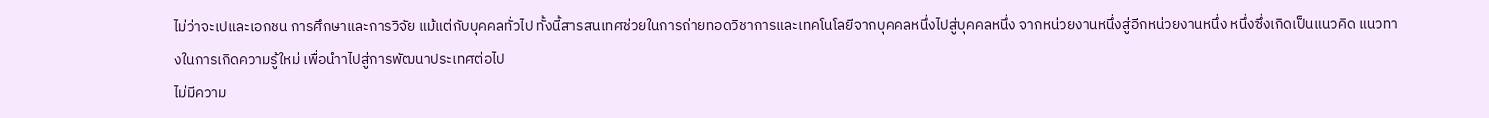ไม่ว่าจะเปและเอกชน การศึกษาและการวิจัย แม้แต่กับบุคคลทั่วไป ทั้งนี้สารสนเทศช่วยในการถ่ายทอดวิชาการและเทคโนโลยีจากบุคคลหนึ่งไปสู่บุคคลหนึ่ง จากหน่วยงานหนึ่งสู่อีกหน่วยงานหนึ่ง หนึ่งซึ่งเกิดเป็นแนวคิด แนวทางในการเกิดความรู้ใหม่ เพื่อนำาไปสู่การพัฒนาประเทศต่อไป
ไม่มีความ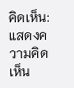คิดเห็น:
แสดงความคิดเห็น